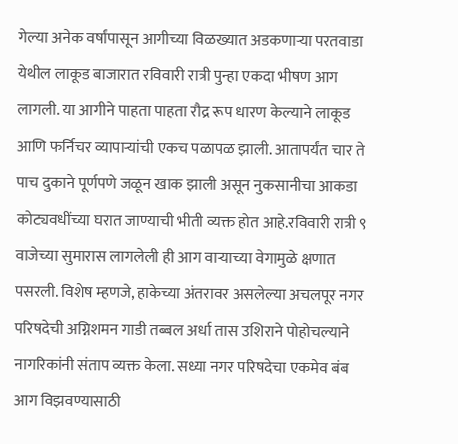गेल्या अनेक वर्षांपासून आगीच्या विळख्यात अडकणाऱ्या परतवाडा येथील लाकूड बाजारात रविवारी रात्री पुन्हा एकदा भीषण आग लागली. या आगीने पाहता पाहता रौद्र रूप धारण केल्याने लाकूड आणि फर्निचर व्यापाऱ्यांची एकच पळापळ झाली. आतापर्यंत चार ते पाच दुकाने पूर्णपणे जळून खाक झाली असून नुकसानीचा आकडा कोट्यवधींच्या घरात जाण्याची भीती व्यक्त होत आहे.रविवारी रात्री ९ वाजेच्या सुमारास लागलेली ही आग वाऱ्याच्या वेगामुळे क्षणात पसरली. विशेष म्हणजे, हाकेच्या अंतरावर असलेल्या अचलपूर नगर परिषदेची अग्निशमन गाडी तब्बल अर्धा तास उशिराने पोहोचल्याने नागरिकांनी संताप व्यक्त केला. सध्या नगर परिषदेचा एकमेव बंब आग विझवण्यासाठी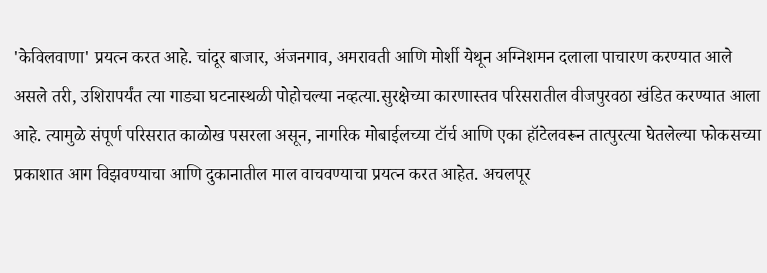'केविलवाणा' प्रयत्न करत आहे. चांदूर बाजार, अंजनगाव, अमरावती आणि मोर्शी येथून अग्निशमन दलाला पाचारण करण्यात आले असले तरी, उशिरापर्यंत त्या गाड्या घटनास्थळी पोहोचल्या नव्हत्या.सुरक्षेच्या कारणास्तव परिसरातील वीजपुरवठा खंडित करण्यात आला आहे. त्यामुळे संपूर्ण परिसरात काळोख पसरला असून, नागरिक मोबाईलच्या टॉर्च आणि एका हॉटेलवरून तात्पुरत्या घेतलेल्या फोकसच्या प्रकाशात आग विझवण्याचा आणि दुकानातील माल वाचवण्याचा प्रयत्न करत आहेत. अचलपूर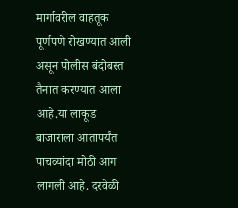मार्गावरील वाहतूक पूर्णपणे रोखण्यात आली असून पोलीस बंदोबस्त तैनात करण्यात आला आहे.या लाकूड बाजाराला आतापर्यंत पाचव्यांदा मोठी आग लागली आहे. दरवेळी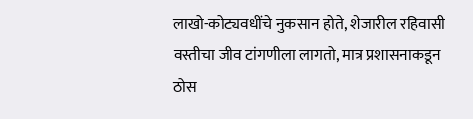लाखो-कोट्यवधींचे नुकसान होते, शेजारील रहिवासी वस्तीचा जीव टांगणीला लागतो, मात्र प्रशासनाकडून ठोस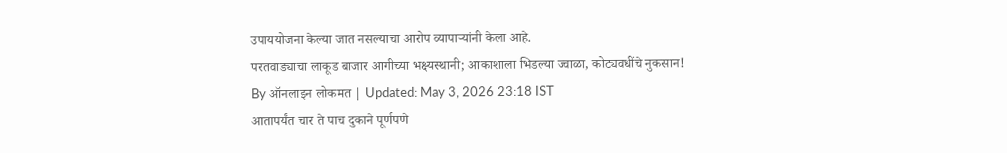उपाययोजना केल्या जात नसल्याचा आरोप व्यापाऱ्यांनी केला आहे.
परतवाड्याचा लाकूड बाजार आगीच्या भक्ष्यस्थानी; आकाशाला भिडल्या ज्वाळा, कोट्यवधींचे नुकसान!
By ऑनलाइन लोकमत | Updated: May 3, 2026 23:18 IST
आतापर्यंत चार ते पाच दुकाने पूर्णपणे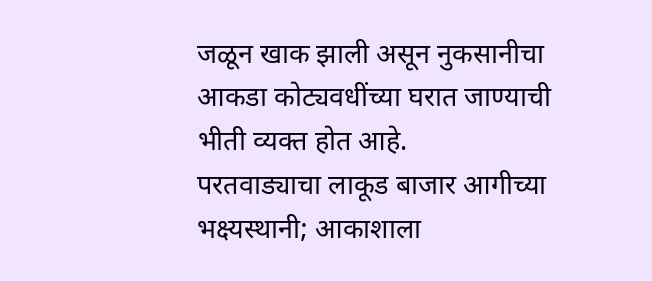जळून खाक झाली असून नुकसानीचा आकडा कोट्यवधींच्या घरात जाण्याची भीती व्यक्त होत आहे.
परतवाड्याचा लाकूड बाजार आगीच्या भक्ष्यस्थानी; आकाशाला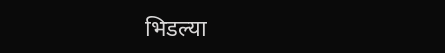भिडल्या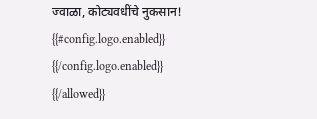ज्वाळा, कोट्यवधींचे नुकसान!
{{#config.logo.enabled}} {{/config.logo.enabled}}
{{/allowed}}